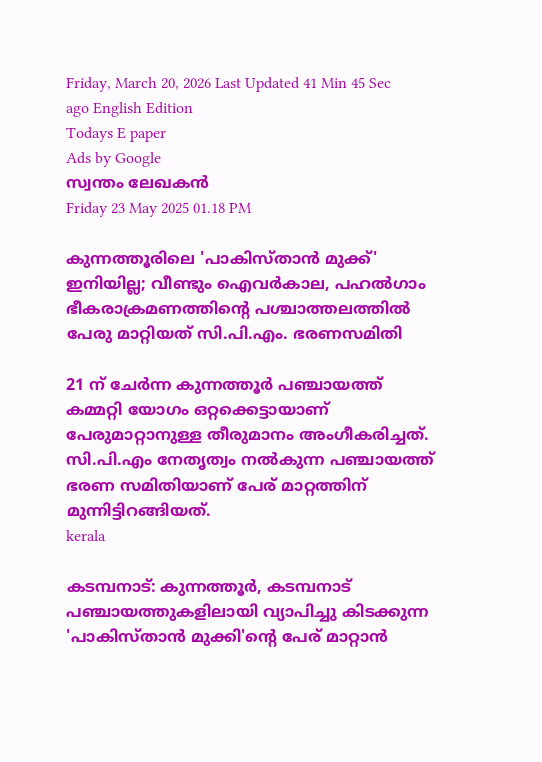Friday, March 20, 2026 Last Updated 41 Min 45 Sec ago English Edition
Todays E paper
Ads by Google
സ്വന്തം ലേഖകന്‍
Friday 23 May 2025 01.18 PM

കുന്നത്തൂരിലെ 'പാകിസ്താന്‍ മുക്ക്' ഇനിയില്ല; വീണ്ടും ഐവര്‍കാല, പഹല്‍ഗാം ഭീകരാക്രമണത്തിന്റെ പശ്ചാത്തലത്തില്‍ പേരു മാറ്റിയത് സി.പി.എം. ഭരണസമിതി

21 ന് ചേര്‍ന്ന കുന്നത്തൂര്‍ പഞ്ചായത്ത് കമ്മറ്റി യോഗം ഒറ്റക്കെട്ടായാണ് പേരുമാറ്റാനുള്ള തീരുമാനം അംഗീകരിച്ചത്. സി.പി.എം നേതൃത്വം നല്‍കുന്ന പഞ്ചായത്ത് ഭരണ സമിതിയാണ് പേര് മാറ്റത്തിന് മുന്നിട്ടിറങ്ങിയത്.
kerala

കടമ്പനാട്: കുന്നത്തൂര്‍, കടമ്പനാട് പഞ്ചായത്തുകളിലായി വ്യാപിച്ചു കിടക്കുന്ന 'പാകിസ്താന്‍ മുക്കി'ന്റെ പേര് മാറ്റാന്‍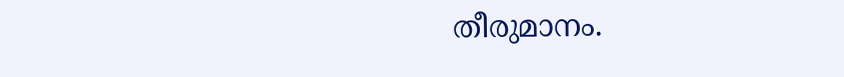തീരുമാനം.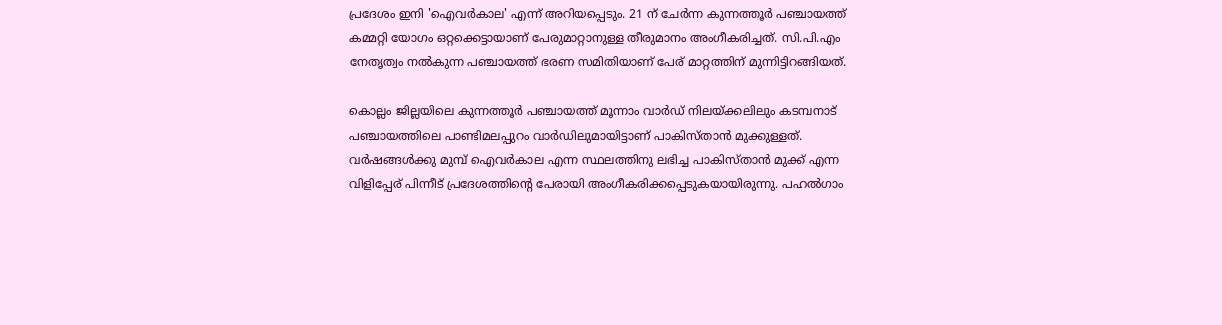പ്രദേശം ഇനി 'ഐവര്‍കാല' എന്ന് അറിയപ്പെടും. 21 ന് ചേര്‍ന്ന കുന്നത്തൂര്‍ പഞ്ചായത്ത് കമ്മറ്റി യോഗം ഒറ്റക്കെട്ടായാണ് പേരുമാറ്റാനുള്ള തീരുമാനം അംഗീകരിച്ചത്. സി.പി.എം നേതൃത്വം നല്‍കുന്ന പഞ്ചായത്ത് ഭരണ സമിതിയാണ് പേര് മാറ്റത്തിന് മുന്നിട്ടിറങ്ങിയത്.

കൊല്ലം ജില്ലയിലെ കുന്നത്തൂര്‍ പഞ്ചായത്ത് മൂന്നാം വാര്‍ഡ് നിലയ്ക്കലിലും കടമ്പനാട് പഞ്ചായത്തിലെ പാണ്ടിമലപ്പുറം വാര്‍ഡിലുമായിട്ടാണ് പാകിസ്താന്‍ മുക്കുള്ളത്. വര്‍ഷങ്ങള്‍ക്കു മുമ്പ് ഐവര്‍കാല എന്ന സ്ഥലത്തിനു ലഭിച്ച പാകിസ്താന്‍ മുക്ക് എന്ന വിളിപ്പേര് പിന്നീട് പ്രദേശത്തിന്റെ പേരായി അംഗീകരിക്കപ്പെടുകയായിരുന്നു. പഹല്‍ഗാം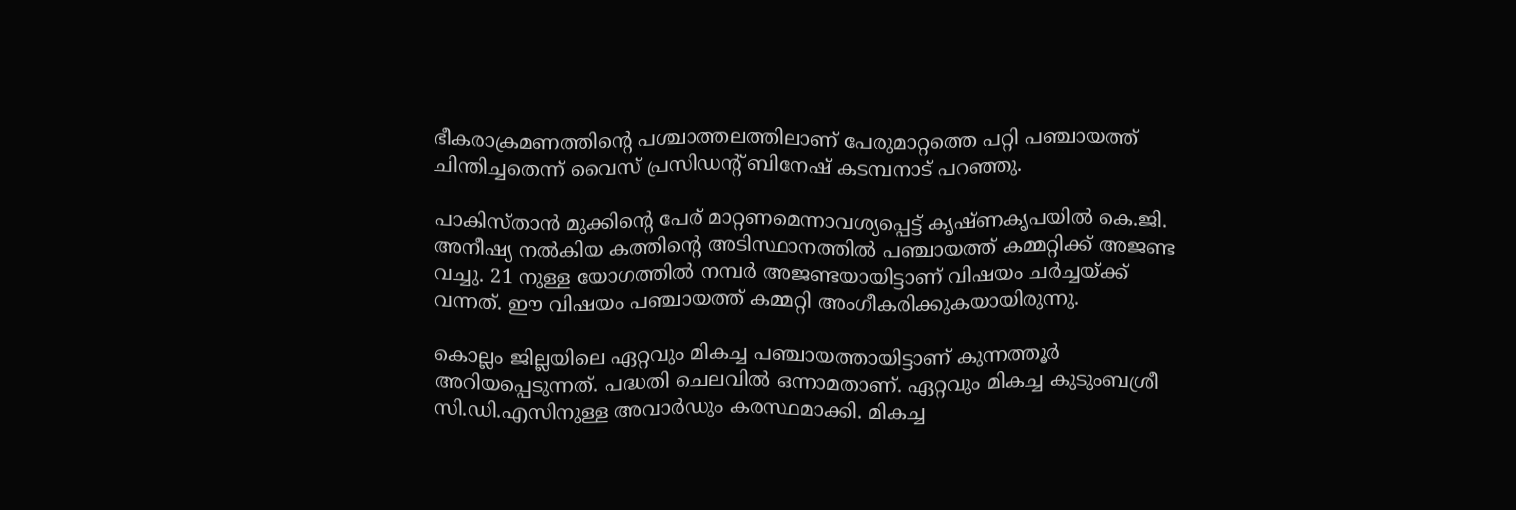ഭീകരാക്രമണത്തിന്റെ പശ്ചാത്തലത്തിലാണ് പേരുമാറ്റത്തെ പറ്റി പഞ്ചായത്ത് ചിന്തിച്ചതെന്ന് വൈസ് പ്രസിഡന്റ് ബിനേഷ് കടമ്പനാട് പറഞ്ഞു.

പാകിസ്താന്‍ മുക്കിന്റെ പേര് മാറ്റണമെന്നാവശ്യപ്പെട്ട് കൃഷ്ണകൃപയില്‍ കെ.ജി. അനീഷ്യ നല്‍കിയ കത്തിന്റെ അടിസ്ഥാനത്തില്‍ പഞ്ചായത്ത് കമ്മറ്റിക്ക് അജണ്ട വച്ചു. 21 നുള്ള യോഗത്തില്‍ നമ്പര്‍ അജണ്ടയായിട്ടാണ് വിഷയം ചര്‍ച്ചയ്ക്ക് വന്നത്. ഈ വിഷയം പഞ്ചായത്ത് കമ്മറ്റി അംഗീകരിക്കുകയായിരുന്നു.

കൊല്ലം ജില്ലയിലെ ഏറ്റവും മികച്ച പഞ്ചായത്തായിട്ടാണ് കുന്നത്തൂര്‍ അറിയപ്പെടുന്നത്. പദ്ധതി ചെലവില്‍ ഒന്നാമതാണ്. ഏറ്റവും മികച്ച കുടുംബശ്രീ സി.ഡി.എസിനുള്ള അവാര്‍ഡും കരസ്ഥമാക്കി. മികച്ച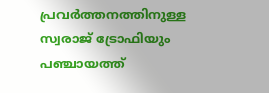പ്രവര്‍ത്തനത്തിനുള്ള സ്വരാജ് ട്രോഫിയും പഞ്ചായത്ത്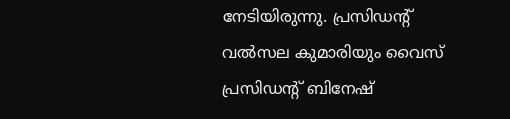നേടിയിരുന്നു. പ്രസിഡന്റ് വല്‍സല കുമാരിയും വൈസ് പ്രസിഡന്റ് ബിനേഷ്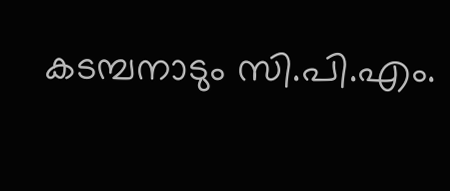കടമ്പനാടും സി.പി.എം.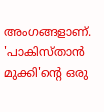അംഗങ്ങളാണ്. 'പാകിസ്താന്‍ മുക്കി'ന്റെ ഒരു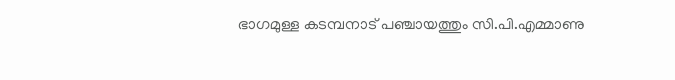ഭാഗമുള്ള കടമ്പനാട് പഞ്ചായത്തും സി.പി.എമ്മാണു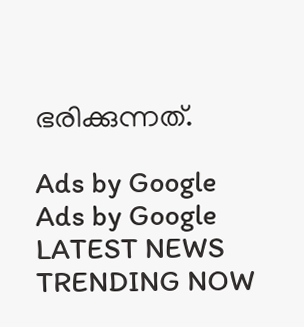ഭരിക്കുന്നത്.

Ads by Google
Ads by Google
LATEST NEWS
TRENDING NOW